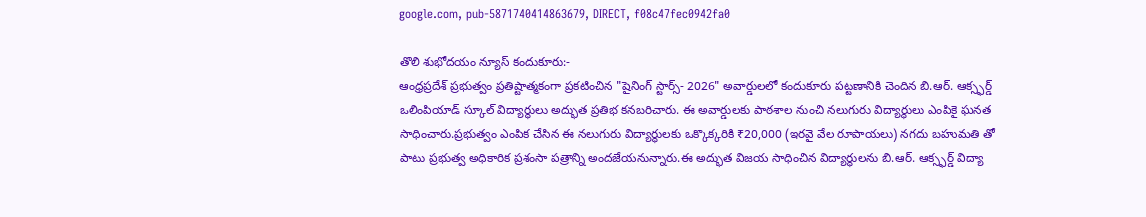google.com, pub-5871740414863679, DIRECT, f08c47fec0942fa0

తొలి శుభోదయం న్యూస్ కందుకూరు:-
ఆంధ్రప్రదేశ్ ప్రభుత్వం ప్రతిష్టాత్మకంగా ప్రకటించిన "షైనింగ్ స్టార్స్- 2026" అవార్డులలో కందుకూరు పట్టణానికి చెందిన బి.ఆర్. ఆక్స్ఫర్డ్ ఒలింపియాడ్ స్కూల్ విద్యార్థులు అద్భుత ప్రతిభ కనబరిచారు. ఈ అవార్డులకు పాఠశాల నుంచి నలుగురు విద్యార్థులు ఎంపికై ఘనత సాధించారు.ప్రభుత్వం ఎంపిక చేసిన ఈ నలుగురు విద్యార్థులకు ఒక్కొక్కరికి ₹20,000 (ఇరవై వేల రూపాయలు) నగదు బహుమతి తో పాటు ప్రభుత్వ అధికారిక ప్రశంసా పత్రాన్ని అందజేయనున్నారు.ఈ అద్భుత విజయ సాధించిన విద్యార్థులను బి.ఆర్. ఆక్స్ఫర్డ్ విద్యా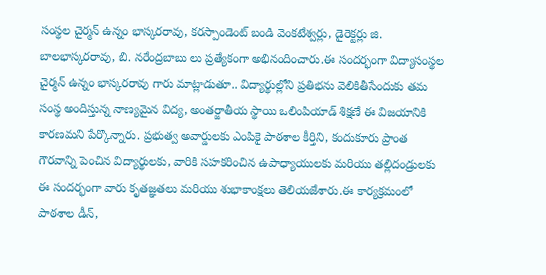సంస్థల చైర్మన్ ఉన్నం భాస్కరరావు, కరస్పాండెంట్ బండి వెంకటేశ్వర్లు, డైరెక్టర్లు జి. బాలభాస్కరరావు, బి. నరేంద్రబాబు లు ప్రత్యేకంగా అభినందించారు.ఈ సందర్భంగా విద్యాసంస్థల చైర్మన్ ఉన్నం భాస్కరరావు గారు మాట్లాడుతూ.. విద్యార్థుల్లోని ప్రతిభను వెలికితీసేందుకు తమ సంస్థ అందిస్తున్న నాణ్యమైన విద్య, అంతర్జాతీయ స్థాయి ఒలింపియాడ్ శిక్షణే ఈ విజయానికి కారణమని పేర్కొన్నారు. ప్రభుత్వ అవార్డులకు ఎంపికై పాఠశాల కీర్తిని, కందుకూరు ప్రాంత గౌరవాన్ని పెంచిన విద్యార్థులకు, వారికి సహకరించిన ఉపాధ్యాయులకు మరియు తల్లిదండ్రులకు ఈ సందర్భంగా వారు కృతజ్ఞతలు మరియు శుభాకాంక్షలు తెలియజేశారు.ఈ కార్యక్రమంలో పాఠశాల డీన్,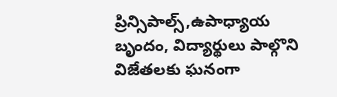ప్రిన్సిపాల్స్,ఉపాధ్యాయ బృందం, విద్యార్థులు పాల్గొని విజేతలకు ఘనంగా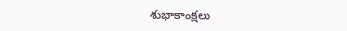శుభాకాంక్షలు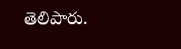తెలిపారు.